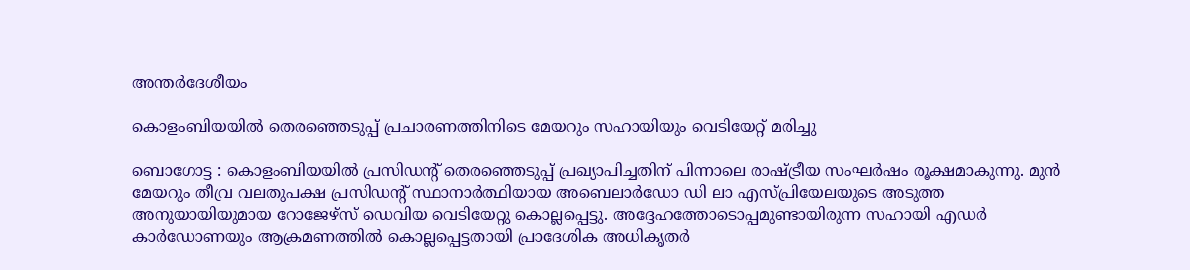അന്തർദേശീയം

കൊളംബിയയിൽ തെരഞ്ഞെടുപ്പ് പ്രചാരണത്തിനിടെ മേയറും സഹായിയും വെടിയേറ്റ് മരിച്ചു

ബൊഗോട്ട : കൊളംബിയയിൽ പ്രസിഡന്റ് തെരഞ്ഞെടുപ്പ് പ്രഖ്യാപിച്ചതിന് പിന്നാലെ രാഷ്ട്രീയ സംഘർഷം രൂക്ഷമാകുന്നു. മുൻ മേയറും തീവ്ര വലതുപക്ഷ പ്രസിഡന്റ് സ്ഥാനാർത്ഥിയായ അബെലാർഡോ ഡി ലാ എസ്പ്രിയേലയുടെ അടുത്ത അനുയായിയുമായ റോജേഴ്സ് ഡെവിയ വെടിയേറ്റു കൊല്ലപ്പെട്ടു. അദ്ദേഹത്തോടൊപ്പമുണ്ടായിരുന്ന സഹായി എഡർ കാർഡോണയും ആക്രമണത്തിൽ കൊല്ലപ്പെട്ടതായി പ്രാദേശിക അധികൃതർ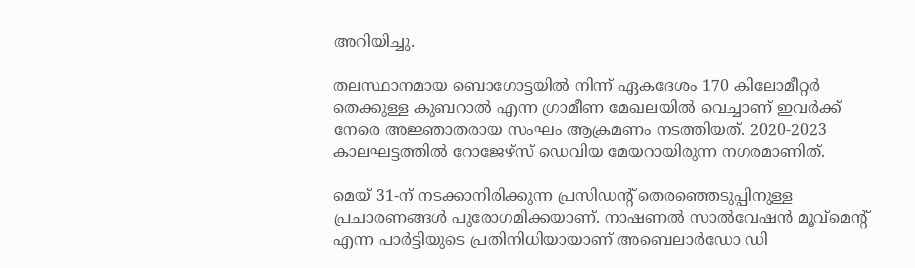അറിയിച്ചു.

തലസ്ഥാനമായ ബൊഗോട്ടയിൽ നിന്ന് ഏകദേശം 170 കിലോമീറ്റർ തെക്കുള്ള കുബറാൽ എന്ന ഗ്രാമീണ മേഖലയിൽ വെച്ചാണ് ഇവർക്ക് നേരെ അജ്ഞാതരായ സംഘം ആക്രമണം നടത്തിയത്. 2020-2023 കാലഘട്ടത്തിൽ റോജേഴ്സ് ഡെവിയ മേയറായിരുന്ന നഗരമാണിത്.

മെയ് 31-ന് നടക്കാനിരിക്കുന്ന പ്രസിഡന്റ് തെരഞ്ഞെടുപ്പിനുള്ള പ്രചാരണങ്ങൾ പുരോഗമിക്കയാണ്. നാഷണൽ സാൽവേഷൻ മൂവ്‌മെന്റ് എന്ന പാർട്ടിയുടെ പ്രതിനിധിയായാണ് അബെലാർഡോ ഡി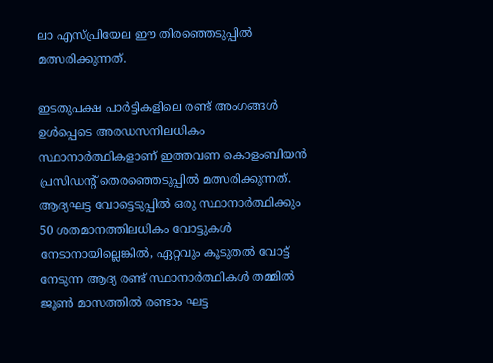ലാ എസ്പ്രിയേല ഈ തിരഞ്ഞെടുപ്പിൽ മത്സരിക്കുന്നത്.

ഇടതുപക്ഷ പാർട്ടികളിലെ രണ്ട് അംഗങ്ങൾ ഉൾപ്പെടെ അരഡസനിലധികം സ്ഥാനാർത്ഥികളാണ് ഇത്തവണ കൊളംബിയൻ പ്രസിഡന്റ് തെരഞ്ഞെടുപ്പിൽ മത്സരിക്കുന്നത്. ആദ്യഘട്ട വോട്ടെടുപ്പിൽ ഒരു സ്ഥാനാർത്ഥിക്കും 50 ശതമാനത്തിലധികം വോട്ടുകൾ നേടാനായില്ലെങ്കിൽ, ഏറ്റവും കൂടുതൽ വോട്ട് നേടുന്ന ആദ്യ രണ്ട് സ്ഥാനാർത്ഥികൾ തമ്മിൽ ജൂൺ മാസത്തിൽ രണ്ടാം ഘട്ട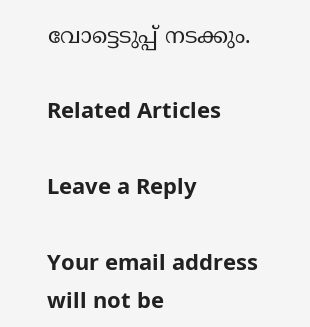വോട്ടെടുപ്പ് നടക്കും.

Related Articles

Leave a Reply

Your email address will not be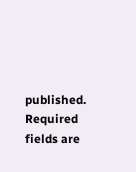published. Required fields are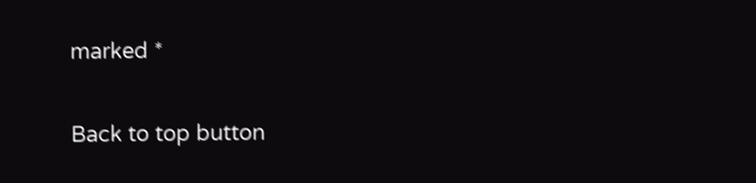marked *

Back to top button